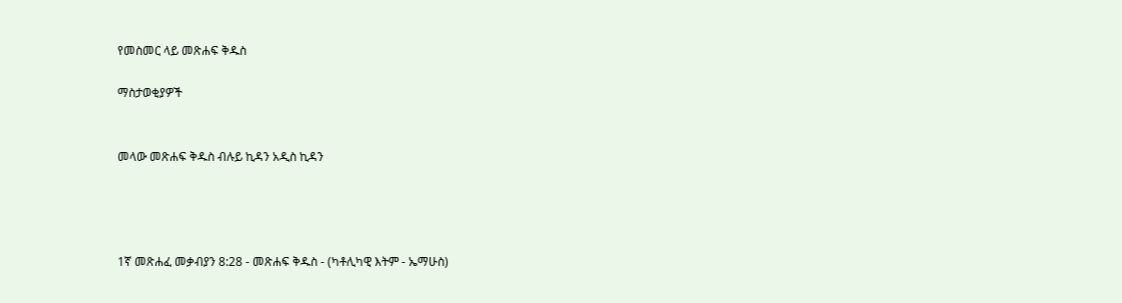የመስመር ላይ መጽሐፍ ቅዱስ

ማስታወቂያዎች


መላው መጽሐፍ ቅዱስ ብሉይ ኪዳን አዲስ ኪዳን




1ኛ መጽሐፈ መቃብያን 8:28 - መጽሐፍ ቅዱስ - (ካቶሊካዊ እትም - ኤማሁስ)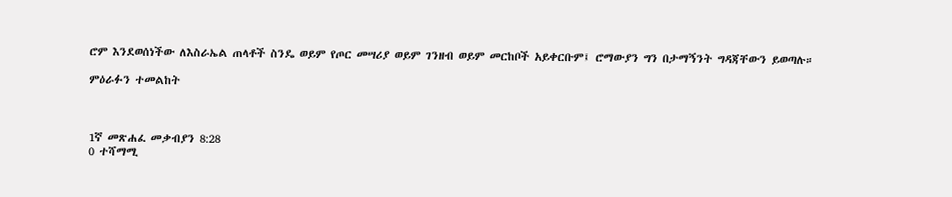ሮም እንደወሰነችው ለእስራኤል ጠላቶች ስንዴ ወይም የጦር መሣሪያ ወይም ገንዘብ ወይም መርከቦች አይቀርቡም፤ ሮማውያን ግን በታማኝንት ግዳጃቸውን ይወጣሉ።

ምዕራፉን ተመልከት



1ኛ መጽሐፈ መቃብያን 8:28
0 ተሻማሚ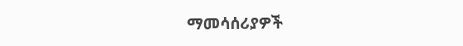ማመሳሰሪያዎች